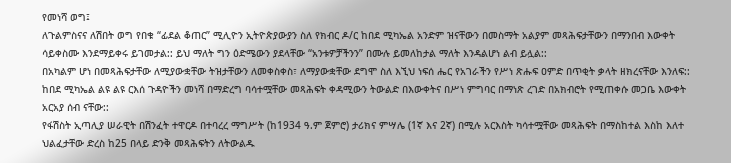የመነሻ ወግ፤
ለጉልምስናና ለሽበት ወግ የበቁ “ፊደል ቆጠር” ሚሊዮን ኢትዮጵያውያን ስለ የክብር ዶ/ር ከበደ ሚካኤል አንድም ዝናቸውን በመስማት አልያም መጻሕፍታቸውን በማንበብ እውቀት ሳይቀስሙ እንደማይቀሩ ይገመታል:: ይህ ማለት ግን ዕድሜውን ያደላቸው “አንቱዎቻችንን” በሙሉ ይመለከታል ማለት እንዳልሆነ ልብ ይሏል::
በአካልም ሆነ በመጻሕፍታቸው ለሚያውቋቸው ትዝታቸውን ለመቀስቀስ፣ ለማያውቋቸው ደግሞ ስለ እኚህ ነፍሰ ሔር የአገራችን የሥነ ጽሑፍ ዐምድ በጥቂት ቃላት ዘክረናቸው እንለፍ:: ከበደ ሚካኤል ልዩ ልዩ ርእሰ ጉዳዮችን መነሻ በማድረግ ባሳተሟቸው መጻሕፍት ቀዳሚውን ትውልድ በእውቀትና በሥነ ምግባር በማነጽ ረገድ በአክብሮት የሚጠቀሱ መጋቤ እውቀት አርአያ ሰብ ናቸው::
የፋሽስት ኢጣሊያ ሠራዊት በሽንፈት ተዋርዶ በተባረረ ማግሥት (ከ1934 ዓ.ም ጀምሮ) ታሪክና ምሣሌ (1ኛ እና 2ኛ) በሚሉ አርእስት ካሳተሟቸው መጻሕፍት በማስከተል እስከ እለተ ህልፈታቸው ድረስ ከ25 በላይ ድንቅ መጻሕፍትን ለትውልዱ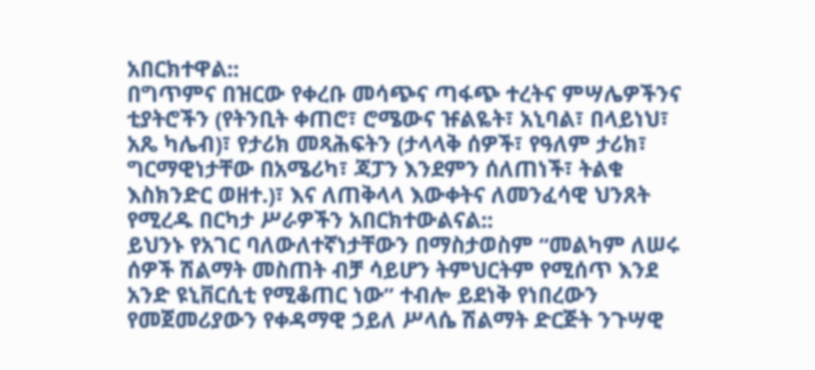አበርክተዋል::
በግጥምና በዝርው የቀረቡ መሳጭና ጣፋጭ ተረትና ምሣሌዎችንና ቲያትሮችን (የትንቢት ቀጠሮ፣ ሮሜውና ዡልዬት፣ አኒባል፣ በላይነህ፣ አጼ ካሌብ)፣ የታሪክ መጻሕፍትን (ታላላቅ ሰዎች፣ የዓለም ታሪክ፣ ግርማዊነታቸው በአሜሪካ፣ ጃፓን እንደምን ሰለጠነች፣ ትልቁ እስክንድር ወዘተ.)፣ እና ለጠቅላላ እውቀትና ለመንፈሳዊ ህንጸት የሚረዱ በርካታ ሥራዎችን አበርክተውልናል::
ይህንኑ የአገር ባለውለተኛነታቸውን በማስታወስም “መልካም ለሠሩ ሰዎች ሽልማት መስጠት ብቻ ሳይሆን ትምህርትም የሚሰጥ እንደ አንድ ዩኒቨርሲቲ የሚቆጠር ነው” ተብሎ ይደነቅ የነበረውን የመጀመሪያውን የቀዳማዊ ኃይለ ሥላሴ ሽልማት ድርጅት ንጉሣዊ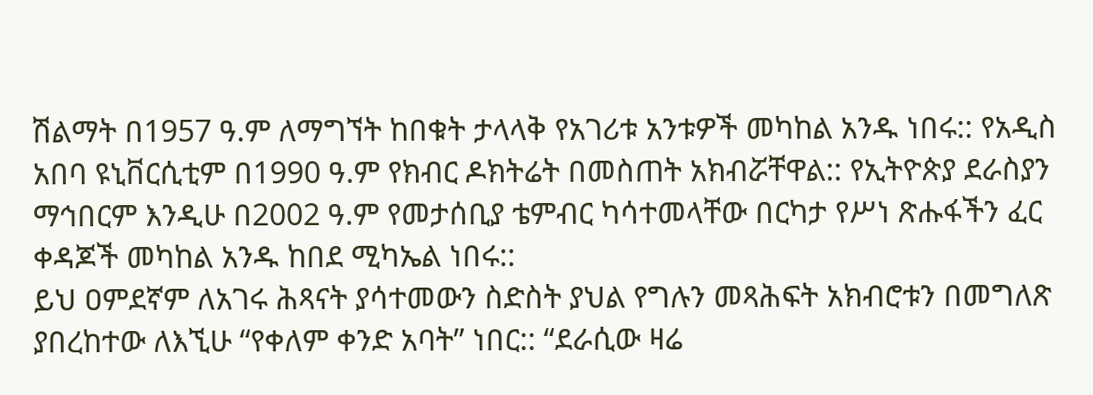ሽልማት በ1957 ዓ.ም ለማግኘት ከበቁት ታላላቅ የአገሪቱ አንቱዎች መካከል አንዱ ነበሩ:: የአዲስ አበባ ዩኒቨርሲቲም በ1990 ዓ.ም የክብር ዶክትሬት በመስጠት አክብሯቸዋል:: የኢትዮጵያ ደራስያን ማኅበርም እንዲሁ በ2002 ዓ.ም የመታሰቢያ ቴምብር ካሳተመላቸው በርካታ የሥነ ጽሑፋችን ፈር ቀዳጆች መካከል አንዱ ከበደ ሚካኤል ነበሩ::
ይህ ዐምደኛም ለአገሩ ሕጻናት ያሳተመውን ስድስት ያህል የግሉን መጻሕፍት አክብሮቱን በመግለጽ ያበረከተው ለእኚሁ “የቀለም ቀንድ አባት” ነበር:: “ደራሲው ዛሬ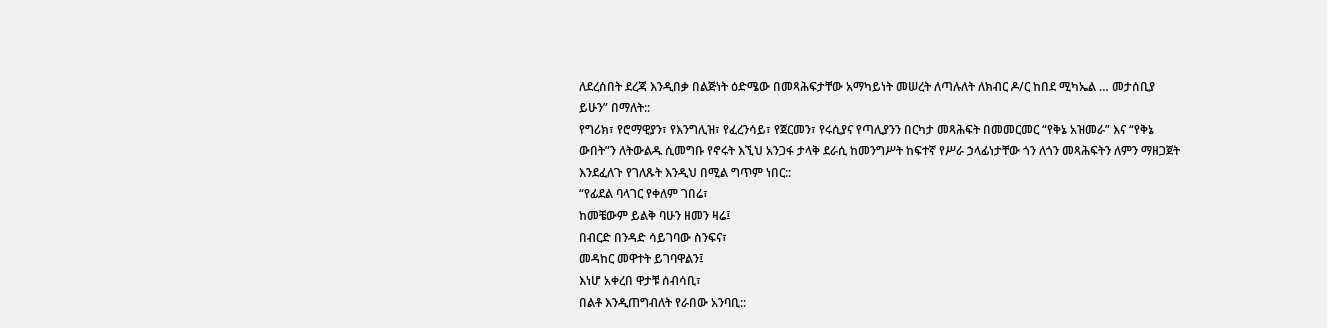ለደረሰበት ደረጃ እንዲበቃ በልጅነት ዕድሜው በመጻሕፍታቸው አማካይነት መሠረት ለጣሉለት ለክብር ዶ/ር ከበደ ሚካኤል … መታሰቢያ ይሁን” በማለት::
የግሪክ፣ የሮማዊያን፣ የእንግሊዝ፣ የፈረንሳይ፣ የጀርመን፣ የሩሲያና የጣሊያንን በርካታ መጻሕፍት በመመርመር “የቅኔ አዝመራ” እና “የቅኔ ውበት”ን ለትውልዱ ሲመግቡ የኖሩት እኚህ አንጋፋ ታላቅ ደራሲ ከመንግሥት ከፍተኛ የሥራ ኃላፊነታቸው ጎን ለጎን መጻሕፍትን ለምን ማዘጋጀት እንደፈለጉ የገለጹት እንዲህ በሚል ግጥም ነበር::
“የፊደል ባላገር የቀለም ገበሬ፣
ከመቼውም ይልቅ ባሁን ዘመን ዛሬ፤
በብርድ በንዳድ ሳይገባው ስንፍና፣
መዳከር መዋተት ይገባዋልን፤
እነሆ አቀረበ ዋታቹ ሰብሳቢ፣
በልቶ እንዲጠግብለት የራበው አንባቢ::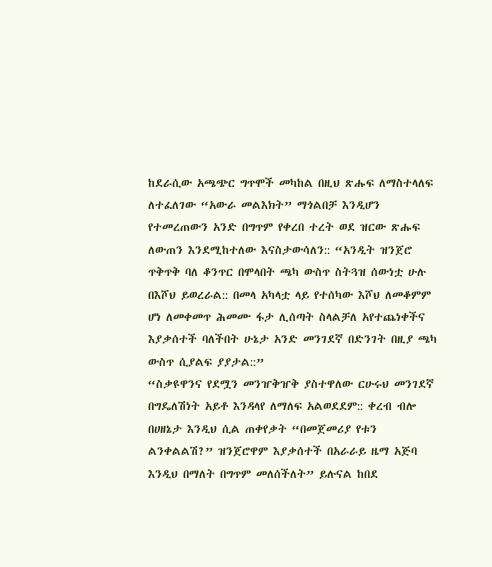ከደራሲው አጫጭር ግጥሞች መካከል በዚህ ጽሑፍ ለማስተላለፍ ለተፈለገው “አውራ መልእክት” ማጎልበቻ እንዲሆን የተመረጠውን አንድ በግጥም የቀረበ ተረት ወደ ዝርው ጽሑፍ ለውጠን እንደሚከተለው እናስታውሳለን:: “አንዲት ዝንጀሮ ጥቅጥቅ ባለ ቆንጥር በሞላበት ጫካ ውስጥ ስትጓዝ ሰውነቷ ሁሉ በእሾህ ይወረራል:: በመላ አካላቷ ላይ የተሰካው እሾህ ለመቆምም ሆነ ለመቀመጥ ሕመሙ ፋታ ሊሰጣት ስላልቻለ አየተጨነቀችና እያቃሰተች ባለችበት ሁኔታ አንድ መንገደኛ በድንገት በዚያ ጫካ ውስጥ ሲያልፍ ያያታል::”
“ስቃዩዋንና የደሟን መንዠቅዠቅ ያስተዋለው ርሁሩህ መንገደኛ በግዴለሽነት አይቶ እንዳላየ ለማለፍ አልወደደም:: ቀረብ ብሎ በሀዘኔታ እንዲህ ሲል ጠቀየቃት “በመጀመሪያ የቱን ልንቀልልሽ?” ዝንጀሮዋም እያቃሰተች በአራራይ ዜማ አጅባ እንዲህ በማለት በግጥም መለሰችለት” ይሉናል ከበደ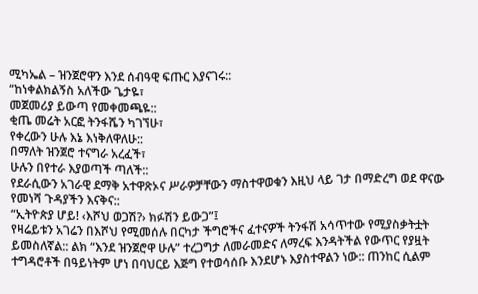ሚካኤል – ዝንጀሮዋን እንደ ሰብዓዊ ፍጡር እያናገሩ::
“ከነቀልክልኝስ አለችው ጌታዬ፣
መጀመሪያ ይውጣ የመቀመጫዬ::
ቂጤ መሬት አርፎ ትንፋሼን ካገኘሁ፣
የቀረውን ሁሉ እኔ እነቅለዋለሁ::
በማለት ዝንጀሮ ተናግራ አረፈች፣
ሁሉን በየተራ እያወጣች ጣለች::
የደራሲውን አገራዊ ደማቅ አተዋጽኦና ሥራዎቻቸውን ማስተዋወቁን እዚህ ላይ ገታ በማድረግ ወደ ዋናው የመነሻ ጉዳያችን እናቅና::
“ኢትዮጵያ ሆይ! ‹እሾህ ወጋሽ?› ክፉሽን ይውጋ”፤
የዛሬይቱን አገሬን በእሾህ የሚመሰሉ በርካታ ችግሮችና ፈተናዎች ትንፋሽ አሳጥተው የሚያስቃትቷት ይመስለኛል:: ልክ “እንደ ዝንጀሮዋ ሁሉ” ተረጋግታ ለመራመድና ለማረፍ እንዳትችል የውጥር የያዟት ተግዳሮቶች በዓይነትም ሆነ በባህርይ እጅግ የተወሳሰቡ እንደሆኑ እያስተዋልን ነው:: ጠንከር ሲልም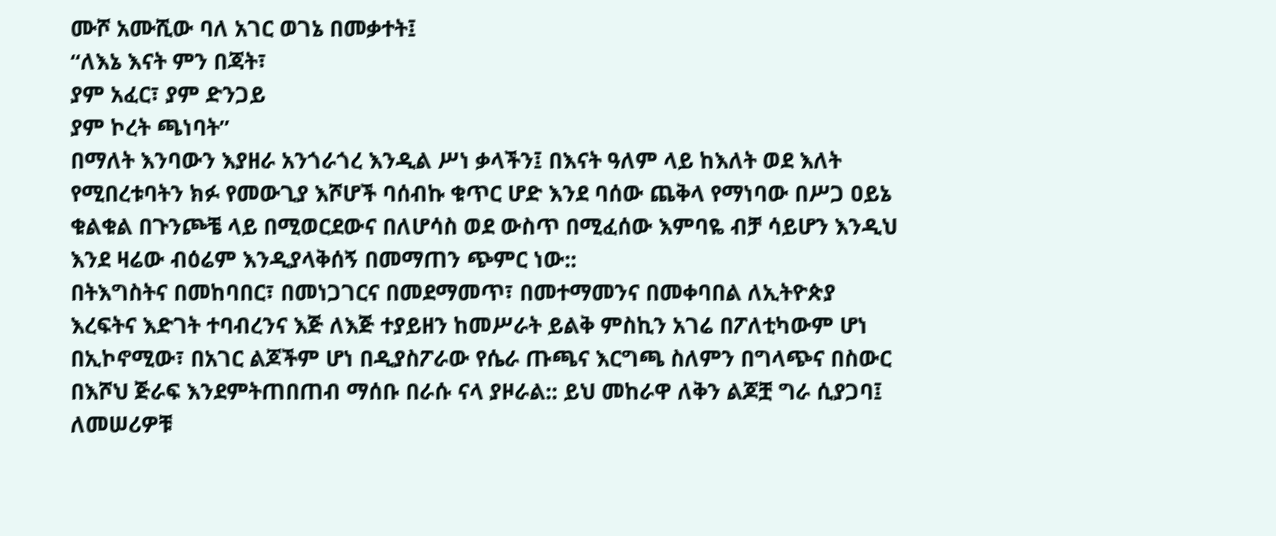ሙሾ አሙሺው ባለ አገር ወገኔ በመቃተት፤
“ለእኔ እናት ምን በጃት፣
ያም አፈር፣ ያም ድንጋይ
ያም ኮረት ጫነባት”
በማለት እንባውን እያዘራ አንጎራጎረ እንዲል ሥነ ቃላችን፤ በእናት ዓለም ላይ ከእለት ወደ እለት የሚበረቱባትን ክፉ የመውጊያ እሾሆች ባሰብኩ ቁጥር ሆድ እንደ ባሰው ጨቅላ የማነባው በሥጋ ዐይኔ ቁልቁል በጉንጮቼ ላይ በሚወርደውና በለሆሳስ ወደ ውስጥ በሚፈሰው እምባዬ ብቻ ሳይሆን እንዲህ እንደ ዛሬው ብዕሬም እንዲያላቅሰኝ በመማጠን ጭምር ነው::
በትእግስትና በመከባበር፣ በመነጋገርና በመደማመጥ፣ በመተማመንና በመቀባበል ለኢትዮጵያ እረፍትና እድገት ተባብረንና እጅ ለእጅ ተያይዘን ከመሥራት ይልቅ ምስኪን አገሬ በፖለቲካውም ሆነ በኢኮኖሚው፣ በአገር ልጆችም ሆነ በዲያስፖራው የሴራ ጡጫና እርግጫ ስለምን በግላጭና በስውር በእሾህ ጅራፍ እንደምትጠበጠብ ማሰቡ በራሱ ናላ ያዞራል:: ይህ መከራዋ ለቅን ልጆቿ ግራ ሲያጋባ፤ ለመሠሪዎቹ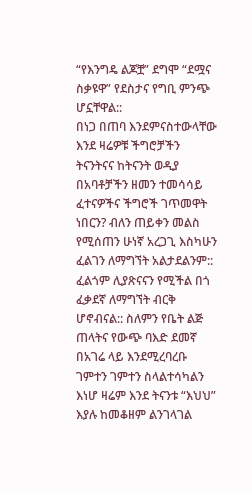“የእንግዴ ልጆቿ” ደግሞ “ደሟና ስቃዩዋ” የደስታና የግቢ ምንጭ ሆኗቸዋል::
በነጋ በጠባ እንደምናስተውላቸው እንደ ዛሬዎቹ ችግሮቻችን ትናንትናና ከትናንት ወዲያ በአባቶቻችን ዘመን ተመሳሳይ ፈተናዎችና ችግሮች ገጥመዋት ነበርን? ብለን ጠይቀን መልስ የሚሰጠን ሁነኛ አረጋጊ እስካሁን ፈልገን ለማግኘት አልታደልንም:: ፈልጎም ሊያጽናናን የሚችል በጎ ፈቃደኛ ለማግኘት ብርቅ ሆኖብናል:: ስለምን የቤት ልጅ ጠላትና የውጭ ባእድ ደመኛ በአገሬ ላይ እንደሚረባረቡ ገምተን ገምተን ስላልተሳካልን እነሆ ዛሬም እንደ ትናንቱ “እህህ” እያሉ ከመቆዘም ልንገላገል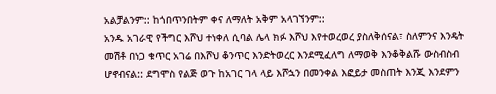አልቻልንም:: ከጎበጥንበትም ቀና ለማለት አቅም አላገኘንም::
አንዱ አገራዊ የችግር እሾህ ተነቀለ ሲባል ሌላ ክፉ እሾህ እየተወረወረ ያስለቅሰናል፣ ስለምንና እንዴት መሽቶ በነጋ ቁጥር አገሬ በእሾህ ቆንጥር እንድትወረር እንደሚፈለግ ለማወቅ እንቆቅልሹ ውስብስብ ሆኖብናል:: ደግሞስ የልጅ ወጉ ከአገር ገላ ላይ እሾኋን በመንቀል እፎይታ መስጠት እንጂ እንደምን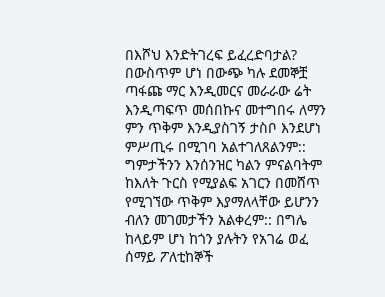በእሾህ እንድትገረፍ ይፈረድባታል?
በውስጥም ሆነ በውጭ ካሉ ደመኞቿ ጣፋጩ ማር እንዲመርና መራራው ሬት እንዲጣፍጥ መሰበኩና መተግበሩ ለማን ምን ጥቅም እንዲያስገኝ ታስቦ እንደሆነ ምሥጢሩ በሚገባ አልተገለጸልንም:: ግምታችንን እንሰንዝር ካልን ምናልባትም ከእለት ጉርስ የሚያልፍ አገርን በመሸጥ የሚገኘው ጥቅም እያማለላቸው ይሆንን ብለን መገመታችን አልቀረም:: በግሌ ከላይም ሆነ ከጎን ያሉትን የአገሬ ወፈ ሰማይ ፖለቲከኞች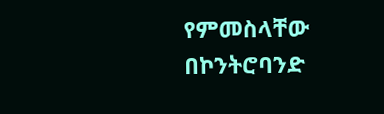የምመስላቸው በኮንትሮባንድ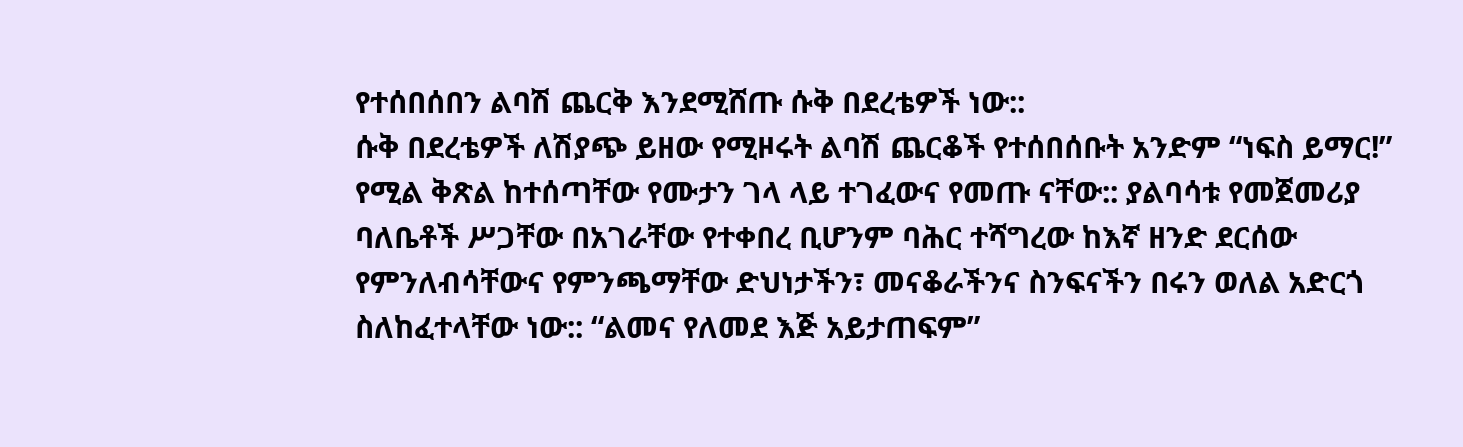የተሰበሰበን ልባሽ ጨርቅ እንደሚሸጡ ሱቅ በደረቴዎች ነው::
ሱቅ በደረቴዎች ለሽያጭ ይዘው የሚዞሩት ልባሽ ጨርቆች የተሰበሰቡት አንድም “ነፍስ ይማር!” የሚል ቅጽል ከተሰጣቸው የሙታን ገላ ላይ ተገፈውና የመጡ ናቸው:: ያልባሳቱ የመጀመሪያ ባለቤቶች ሥጋቸው በአገራቸው የተቀበረ ቢሆንም ባሕር ተሻግረው ከእኛ ዘንድ ደርሰው የምንለብሳቸውና የምንጫማቸው ድህነታችን፣ መናቆራችንና ስንፍናችን በሩን ወለል አድርጎ ስለከፈተላቸው ነው:: “ልመና የለመደ እጅ አይታጠፍም”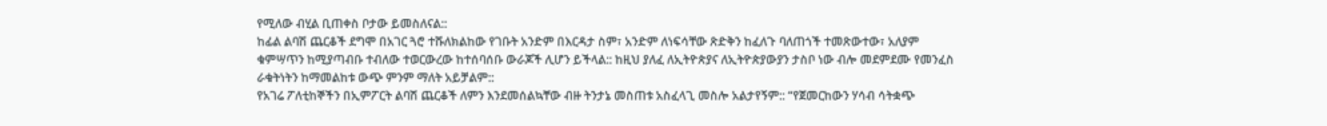የሚለው ብሂል ቢጠቀስ ቦታው ይመስለናል::
ከፊል ልባሽ ጨርቆች ደግሞ በአገር ጓሮ ተሹለክልከው የገቡት አንድም በእርዳታ ስም፣ አንድም ለነፍሳቸው ጽድቅን ከፈለጉ ባለጠጎች ተመጽውተው፣ አለያም ቁምሣጥን ከሚያጣብቡ ተብለው ተወርውረው ከተሰባሰቡ ውራጆች ሊሆን ይችላል:: ከዚህ ያለፈ ለኢትዮጵያና ለኢትዮጵያውያን ታስቦ ነው ብሎ መደምደሙ የመንፈስ ራቁትነትን ከማመልከቱ ውጭ ምንም ማለት አይቻልም::
የአገሬ ፖለቲከኞችን በኢምፖርት ልባሽ ጨርቆች ለምን እንደመሰልኳቸው ብዙ ትንታኔ መስጠቱ አስፈላጊ መስሎ አልታየኝም:: “የጀመርከውን ሃሳብ ሳትቋጭ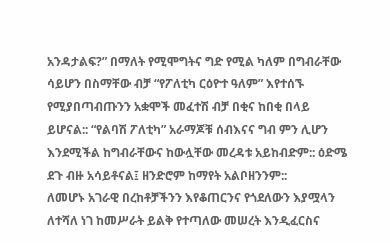አንዳታልፍ?” በማለት የሚሞግትና ግድ የሚል ካለም በግብራቸው ሳይሆን በስማቸው ብቻ “የፖለቲካ ርዕዮተ ዓለም” እየተሰኙ የሚያበጣብጡንን አቋሞች መፈተሽ ብቻ በቂና ከበቂ በላይ ይሆናል:: “የልባሽ ፖለቲካ” አራማጆቹ ሰብእናና ግብ ምን ሊሆን እንደሚችል ከግብራቸውና ከውሏቸው መረዳቱ አይከብድም:: ዕድሜ ደጉ ብዙ አሳይቶናል፤ ዘንድሮም ከማየት አልቦዘንንም::
ለመሆኑ አገራዊ በረከቶቻችንን እየቆጠርንና የጎደለውን እያሟላን ለተሻለ ነገ ከመሥራት ይልቅ የተጣለው መሠረት እንዲፈርስና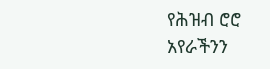የሕዝብ ሮሮ አየራችንን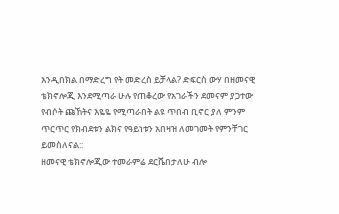እንዲበክል በማድረግ የት መድረስ ይቻላል? ድፍርስ ውሃ በዘመናዊ ቴክኖሎጂ እንደሚጣራ ሁሉ የጠቆረው የአገራችን ደመናም ያጋተው የብሶት ጩኸትና እዬዬ የሚጣራበት ልዩ ጥበብ ቢኖር ያለ ምንም ጥርጥር የክብደቱን ልክና የዓይነቱን አበዛዝ ለመገመት የምንቸገር ይመስለናል::
ዘመናዊ ቴክኖሎጂው ተመራምሬ ደርሼበታለሁ ብሎ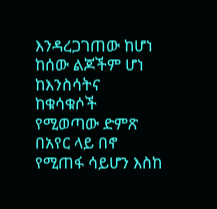እንዳረጋገጠው ከሆነ ከሰው ልጆችም ሆነ ከእንስሳትና ከቁሳቁሶች የሚወጣው ድምጽ በአየር ላይ በኖ የሚጠፋ ሳይሆን እስከ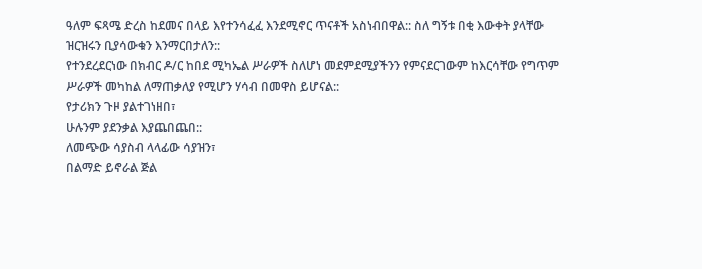ዓለም ፍጻሜ ድረስ ከደመና በላይ እየተንሳፈፈ እንደሚኖር ጥናቶች አስነብበዋል:: ስለ ግኝቱ በቂ እውቀት ያላቸው ዝርዝሩን ቢያሳውቁን እንማርበታለን::
የተንደረደርነው በክብር ዶ/ር ከበደ ሚካኤል ሥራዎች ስለሆነ መደምደሚያችንን የምናደርገውም ከእርሳቸው የግጥም ሥራዎች መካከል ለማጠቃለያ የሚሆን ሃሳብ በመዋስ ይሆናል::
የታሪክን ጉዞ ያልተገነዘበ፣
ሁሉንም ያደንቃል እያጨበጨበ::
ለመጭው ሳያስብ ላላፊው ሳያዝን፣
በልማድ ይኖራል ጅል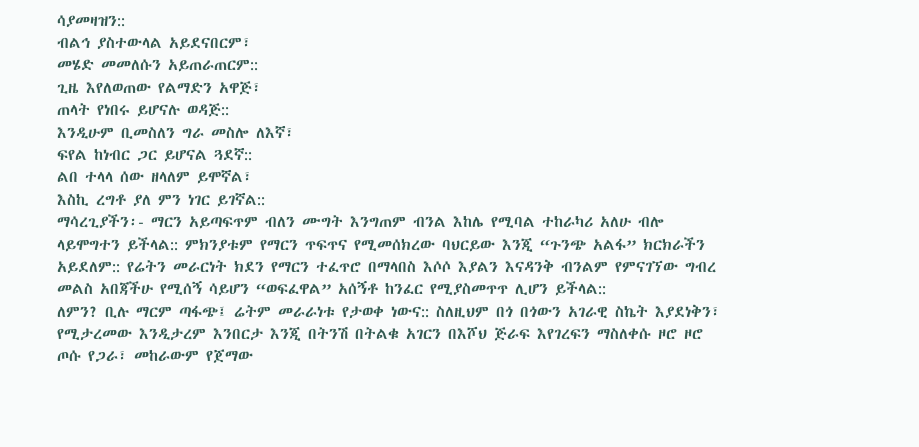ሳያመዛዝን::
ብልኅ ያስተውላል አይደናበርም፣
መሄድ መመለሱን አይጠራጠርም::
ጊዜ እየለወጠው የልማድን አዋጅ፣
ጠላት የነበሩ ይሆናሉ ወዳጅ::
እንዲሁም ቢመስለን ግራ መስሎ ለእኛ፣
ፍየል ከነብር ጋር ይሆናል ጓደኛ::
ልበ ተላላ ሰው ዘላለም ይሞኛል፣
እስኪ ረግቶ ያለ ምን ነገር ይገኛል::
ማሳረጊያችን፡- ማርን አይጣፍጥም ብለን ሙግት እንግጠም ብንል እከሌ የሚባል ተከራካሪ አለሁ ብሎ ላይሞግተን ይችላል:: ምክንያቱም የማርን ጥፍጥና የሚመሰክረው ባህርይው እንጂ “ጉንጭ አልፋ” ክርክራችን አይደለም:: የሬትን መራርነት ክደን የማርን ተፈጥሮ በማላበስ እሶሶ እያልን እናዳንቅ ብንልም የምናገኘው ግብረ መልስ አበጃችሁ የሚሰኝ ሳይሆን “ወፍፈዋል” አሰኝቶ ከንፈር የሚያስመጥጥ ሊሆን ይችላል::
ለምን? ቢሉ ማርም ጣፋጭ፤ ሬትም መራራነቱ የታወቀ ነውና:: ስለዚህም በጎ በጎውን አገራዊ ስኬት እያደነቅን፣ የሚታረመው እንዲታረም እንበርታ እንጂ በትንሽ በትልቁ አገርን በእሾህ ጅራፍ እየገረፍን ማስለቀሱ ዞሮ ዞሮ ጦሱ የጋራ፣ መከራውም የጀማው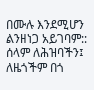በሙሉ እንደሚሆን ልንዘነጋ አይገባም:: ሰላም ለሕዝባችን፤ ለዜጎችም በጎ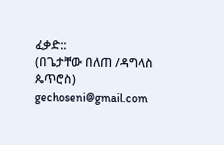ፈቃድ::
(በጌታቸው በለጠ /ዳግላስ ጴጥሮስ)
gechoseni@gmail.com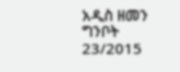አዲስ ዘመን ግንቦት 23/2015